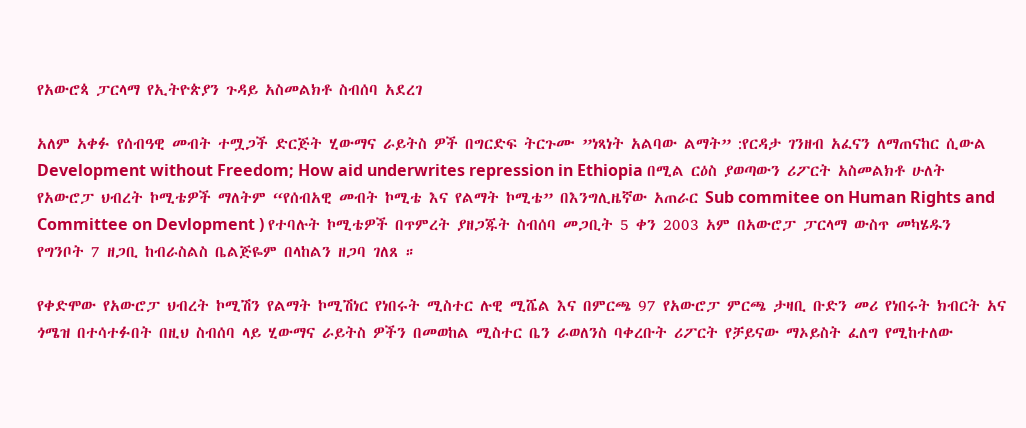የአውሮጳ ፓርላማ የኢትዮጵያን ጉዳይ አስመልክቶ ስብሰባ አደረገ

አለም አቀፉ የሰብዓዊ መብት ተሟጋች ድርጅት ሂውማና ራይትስ ዎች በግርድፍ ትርጉሙ ”ነጻነት አልባው ልማት” :የርዳታ ገንዘብ አፈናን ለማጠናከር ሲውል  Development without Freedom; How aid underwrites repression in Ethiopia በሚል ርዕስ ያወጣውን ሪፖርት አስመልክቶ ሁለት የአውሮፓ ህብረት ኮሚቴዎች ማለትም “የሰብአዊ መብት ኮሚቴ እና የልማት ኮሚቴ” በእንግሊዜኛው አጠራር Sub commitee on Human Rights and Committee on Devlopment ) የተባሉት ኮሚቴዎች በጥምረት ያዘጋጁት ስብሰባ መጋቢት 5 ቀን 2003 አም በአውሮፓ ፓርላማ ውስጥ መካሄዱን የግንቦት 7 ዘጋቢ ከብራስልስ ቤልጅዬም በላከልን ዘጋባ ገለጸ ።

የቀድሞው የአውሮፓ ህብረት ኮሚሽን የልማት ኮሚሽነር የነበሩት ሚስተር ሉዊ ሚሼል እና በምርጫ 97 የአውሮፓ ምርጫ ታዛቢ ቡድን መሪ የነበሩት ክብርት አና ጎሜዝ በተሳተፉበት በዚህ ስብሰባ ላይ ሂውማና ራይትስ ዎችን በመወከል ሚስተር ቤን ራወለንስ ባቀረቡት ሪፖርት የቻይናው ማኦይስት ፈለግ የሚከተለው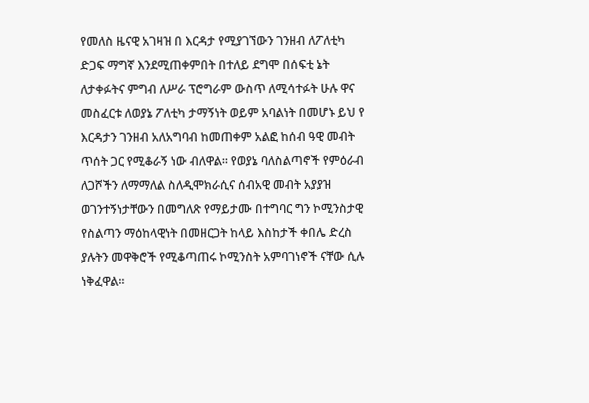የመለስ ዜናዊ አገዛዝ በ እርዳታ የሚያገኘውን ገንዘብ ለፖለቲካ ድጋፍ ማግኛ እንደሚጠቀምበት በተለይ ደግሞ በሰፍቲ ኔት ለታቀፉትና ምግብ ለሥራ ፕሮግራም ውስጥ ለሚሳተፉት ሁሉ ዋና መስፈርቱ ለወያኔ ፖለቲካ ታማኝነት ወይም አባልነት በመሆኑ ይህ የ እርዳታን ገንዘብ አለአግባብ ከመጠቀም አልፎ ከሰብ ዓዊ መብት ጥሰት ጋር የሚቆራኝ ነው ብለዋል። የወያኔ ባለስልጣኖች የምዕራብ ለጋሾችን ለማማለል ስለዲሞክራሲና ሰብአዊ መብት አያያዝ ወገንተኝነታቸውን በመግለጽ የማይታሙ በተግባር ግን ኮሚንስታዊ የስልጣን ማዕከላዊነት በመዘርጋት ከላይ እስከታች ቀበሌ ድረስ ያሉትን መዋቅሮች የሚቆጣጠሩ ኮሚንስት አምባገነኖች ናቸው ሲሉ ነቅፈዋል።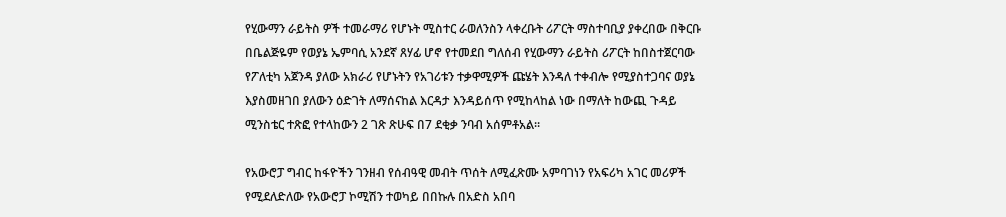የሂውማን ራይትስ ዎች ተመራማሪ የሆኑት ሚስተር ራወለንስን ላቀረቡት ሪፖርት ማስተባቢያ ያቀረበው በቅርቡ በቤልጅዬም የወያኔ ኤምባሲ አንደኛ ጸሃፊ ሆኖ የተመደበ ግለሰብ የሂውማን ራይትስ ሪፖርት ከበስተጀርባው የፖለቲካ አጀንዳ ያለው አክራሪ የሆኑትን የአገሪቱን ተቃዋሚዎች ጩሄት እንዳለ ተቀብሎ የሚያስተጋባና ወያኔ እያስመዘገበ ያለውን ዕድገት ለማሰናከል እርዳታ እንዳይሰጥ የሚከላከል ነው በማለት ከውጪ ጉዳይ ሚንስቴር ተጽፎ የተላከውን 2 ገጽ ጽሁፍ በ7 ደቂቃ ንባብ አሰምቶአል።

የአውሮፓ ግብር ከፋዮችን ገንዘብ የሰብዓዊ መብት ጥሰት ለሚፈጽሙ አምባገነን የአፍሪካ አገር መሪዎች የሚደለድለው የአውሮፓ ኮሚሽን ተወካይ በበኩሉ በአድስ አበባ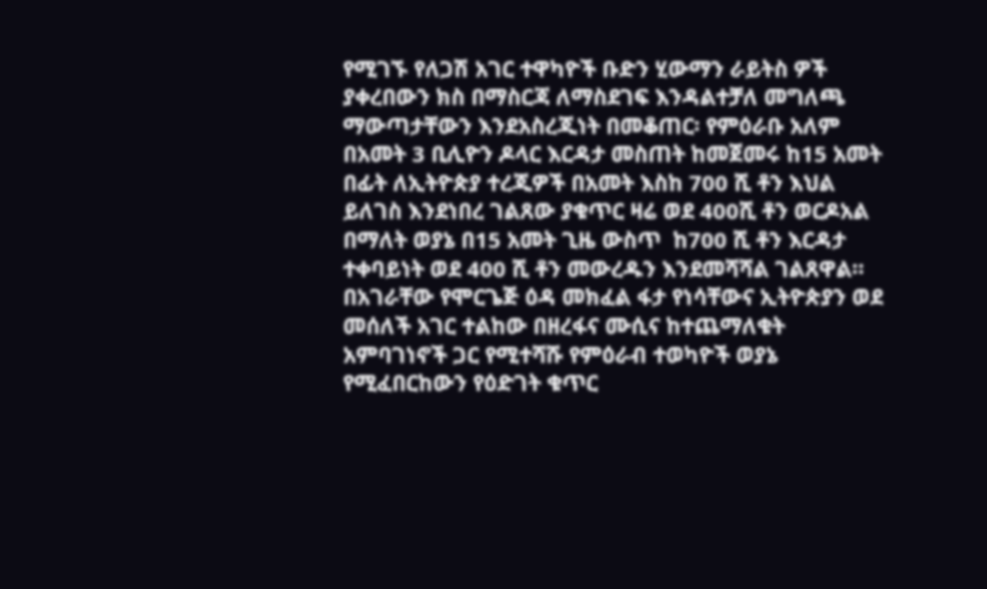የሚገኙ የለጋሽ አገር ተዋካዮች ቡድን ሂውማን ራይትስ ዎች ያቀረበውን ክስ በማስርጃ ለማስደገፍ እንዳልተቻለ መግለጫ ማውጣታቸውን እንደአስረጂነት በመቆጠር፡ የምዕራቡ አለም በአመት 3 ቢሊዮን ዶላር እርዳታ መስጠት ከመጀመሩ ከ15 አመት በፊት ለኢትዮጵያ ተረጂዎች በአመት እስከ 700 ሺ ቶን እህል ይለገስ እንደነበረ ገልጸው ያቁጥር ዛሬ ወደ 400ሺ ቶን ወርዶአል በማለት ወያኔ በ15 አመት ጊዜ ውስጥ  ከ700 ሺ ቶን እርዳታ ተቀባይነት ወደ 400 ሺ ቶን መውረዱን እንደመሻሻል ገልጸዋል። በአገራቸው የሞርጌጅ ዕዳ መክፈል ፋታ የነሳቸውና ኢትዮጵያን ወደ መሰለች አገር ተልከው በዘረፋና ሙሲና ከተጨማለቁት አምባገነኖች ጋር የሚተሻሹ የምዕራብ ተወካዮች ወያኔ የሚፈበርከውን የዕድገት ቁጥር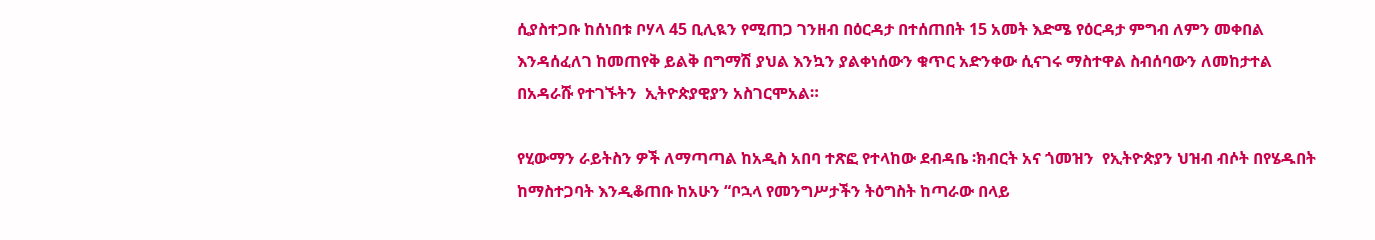ሲያስተጋቡ ከሰነበቱ ቦሃላ 45 ቢሊዪን የሚጠጋ ገንዘብ በዕርዳታ በተሰጠበት 15 አመት እድሜ የዕርዳታ ምግብ ለምን መቀበል እንዳሰፈለገ ከመጠየቅ ይልቅ በግማሽ ያህል እንኳን ያልቀነሰውን ቁጥር አድንቀው ሲናገሩ ማስተዋል ስብሰባውን ለመከታተል በአዳራሹ የተገኙትን  ኢትዮጵያዊያን አስገርሞአል።

የሂውማን ራይትስን ዎች ለማጣጣል ከአዲስ አበባ ተጽፎ የተላከው ደብዳቤ ፡ክብርት አና ጎመዝን  የኢትዮጵያን ህዝብ ብሶት በየሄዱበት ከማስተጋባት እንዲቆጠቡ ከአሁን “ቦኋላ የመንግሥታችን ትዕግስት ከጣራው በላይ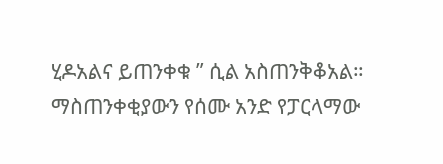ሂዶአልና ይጠንቀቁ ” ሲል አስጠንቅቆአል። ማስጠንቀቂያውን የሰሙ አንድ የፓርላማው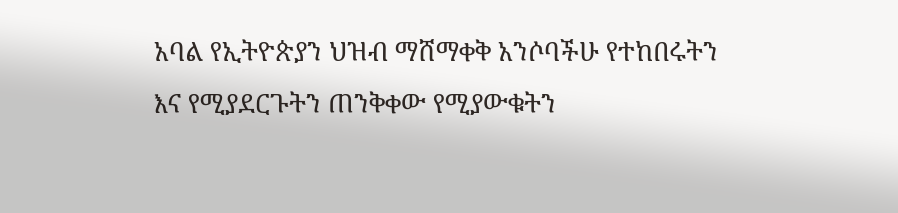አባል የኢትዮጵያን ህዝብ ማሸማቀቅ አንሶባችሁ የተከበሩትን እና የሚያደርጉትን ጠንቅቀው የሚያውቁትን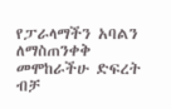የፓራላማችን አባልን ለማስጠንቀቅ መሞከራችሁ ድፍረት ብቻ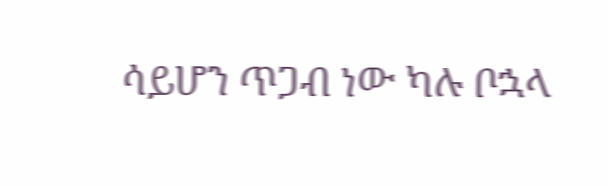ሳይሆን ጥጋብ ነው ካሉ ቦኋላ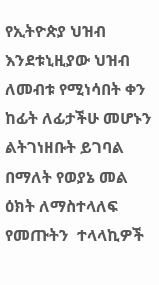የኢትዮጵያ ህዝብ እንደቱኒዚያው ህዝብ ለመብቱ የሚነሳበት ቀን ከፊት ለፊታችሁ መሆኑን ልትገነዘቡት ይገባል በማለት የወያኔ መል ዕክት ለማስተላለፍ የመጡትን  ተላላኪዎች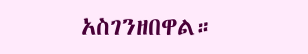አስገንዘበዋል።